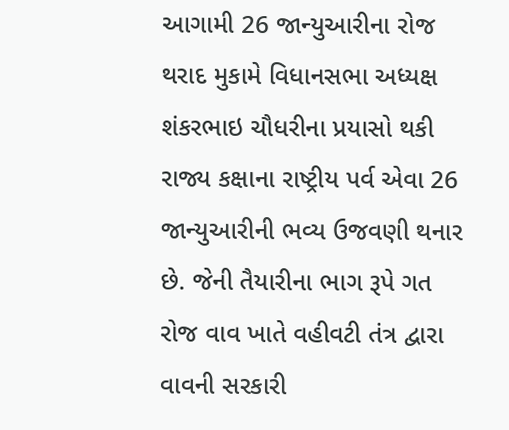આગામી 26 જાન્યુઆરીના રોજ થરાદ મુકામે વિધાનસભા અધ્યક્ષ શંકરભાઇ ચૌધરીના પ્રયાસો થકી રાજ્ય કક્ષાના રાષ્ટ્રીય પર્વ એવા 26 જાન્યુઆરીની ભવ્ય ઉજવણી થનાર છે. જેની તૈયારીના ભાગ રૂપે ગત રોજ વાવ ખાતે વહીવટી તંત્ર દ્વારા વાવની સરકારી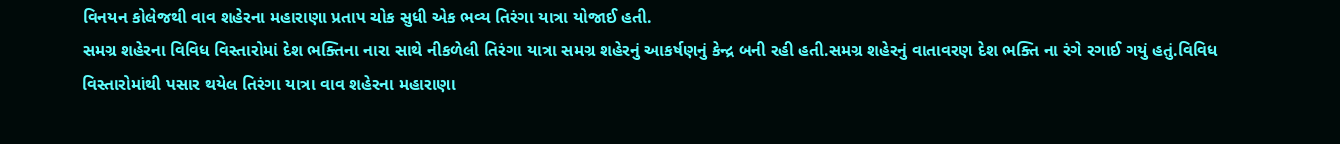વિનયન કોલેજથી વાવ શહેરના મહારાણા પ્રતાપ ચોક સુધી એક ભવ્ય તિરંગા યાત્રા યોજાઈ હતી.
સમગ્ર શહેરના વિવિધ વિસ્તારોમાં દેશ ભક્તિના નારા સાથે નીકળેલી તિરંગા યાત્રા સમગ્ર શહેરનું આકર્ષણનું કેન્દ્ર બની રહી હતી.સમગ્ર શહેરનું વાતાવરણ દેશ ભક્તિ ના રંગે રગાઈ ગયું હતું.વિવિધ વિસ્તારોમાંથી પસાર થયેલ તિરંગા યાત્રા વાવ શહેરના મહારાણા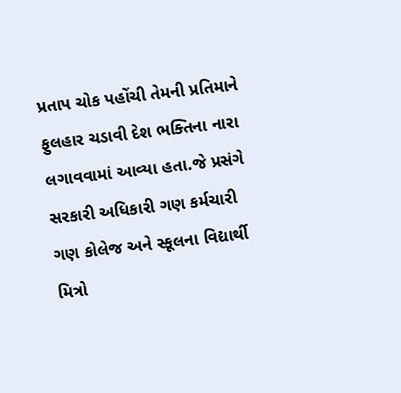પ્રતાપ ચોક પહોંચી તેમની પ્રતિમાને ફુલહાર ચડાવી દેશ ભક્તિના નારા લગાવવામાં આવ્યા હતા.જે પ્રસંગે સરકારી અધિકારી ગણ કર્મચારી ગણ કોલેજ અને સ્કૂલના વિદ્યાર્થી મિત્રો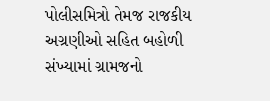પોલીસમિત્રો તેમજ રાજકીય અગ્રણીઓ સહિત બહોળી સંખ્યામાં ગ્રામજનો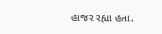હાજર રહ્યા હતા.